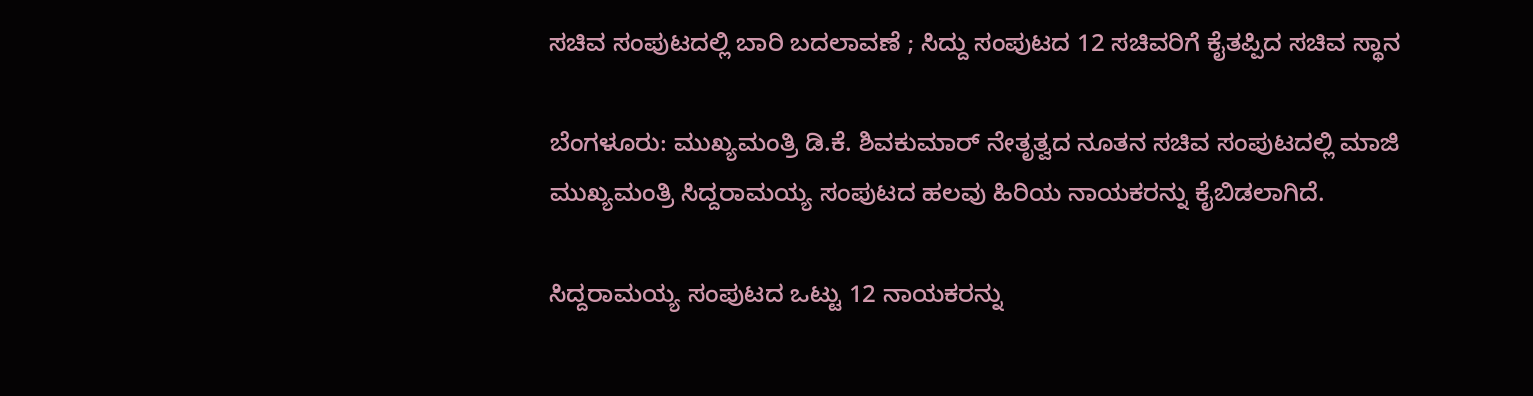ಸಚಿವ ಸಂಪುಟದಲ್ಲಿ ಬಾರಿ ಬದಲಾವಣೆ ; ಸಿದ್ದು ಸಂಪುಟದ 12 ಸಚಿವರಿಗೆ ಕೈತಪ್ಪಿದ ಸಚಿವ ಸ್ಥಾನ

ಬೆಂಗಳೂರು: ಮುಖ್ಯಮಂತ್ರಿ ಡಿ.ಕೆ. ಶಿವಕುಮಾರ್ ನೇತೃತ್ವದ ನೂತನ ಸಚಿವ ಸಂಪುಟದಲ್ಲಿ ಮಾಜಿ ಮುಖ್ಯಮಂತ್ರಿ ಸಿದ್ದರಾಮಯ್ಯ ಸಂಪುಟದ ಹಲವು ಹಿರಿಯ ನಾಯಕರನ್ನು ಕೈಬಿಡಲಾಗಿದೆ.

ಸಿದ್ದರಾಮಯ್ಯ ಸಂಪುಟದ ಒಟ್ಟು 12 ನಾಯಕರನ್ನು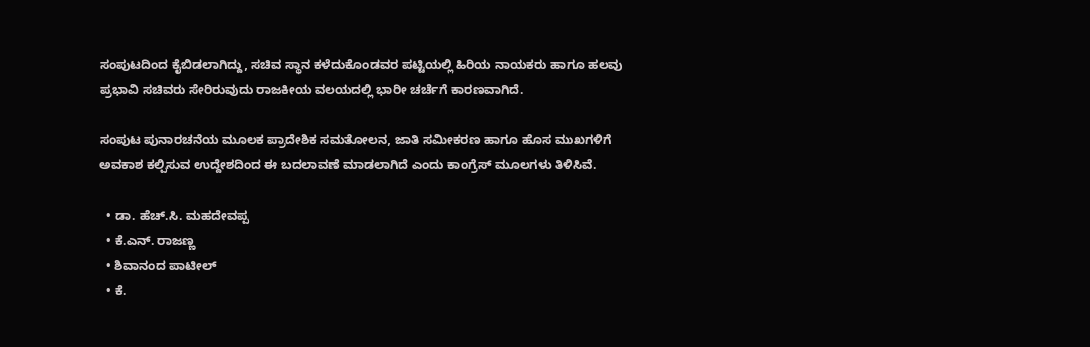ಸಂಪುಟದಿಂದ ಕೈಬಿಡಲಾಗಿದ್ದು, ಸಚಿವ ಸ್ಥಾನ ಕಳೆದುಕೊಂಡವರ ಪಟ್ಟಿಯಲ್ಲಿ ಹಿರಿಯ ನಾಯಕರು ಹಾಗೂ ಹಲವು ಪ್ರಭಾವಿ ಸಚಿವರು ಸೇರಿರುವುದು ರಾಜಕೀಯ ವಲಯದಲ್ಲಿ ಭಾರೀ ಚರ್ಚೆಗೆ ಕಾರಣವಾಗಿದೆ.

ಸಂಪುಟ ಪುನಾರಚನೆಯ ಮೂಲಕ ಪ್ರಾದೇಶಿಕ ಸಮತೋಲನ, ಜಾತಿ ಸಮೀಕರಣ ಹಾಗೂ ಹೊಸ ಮುಖಗಳಿಗೆ ಅವಕಾಶ ಕಲ್ಪಿಸುವ ಉದ್ದೇಶದಿಂದ ಈ ಬದಲಾವಣೆ ಮಾಡಲಾಗಿದೆ ಎಂದು ಕಾಂಗ್ರೆಸ್ ಮೂಲಗಳು ತಿಳಿಸಿವೆ.

  • ಡಾ. ಹೆಚ್.ಸಿ. ಮಹದೇವಪ್ಪ
  • ಕೆ.ಎನ್. ರಾಜಣ್ಣ
  • ಶಿವಾನಂದ ಪಾಟೀಲ್
  • ಕೆ.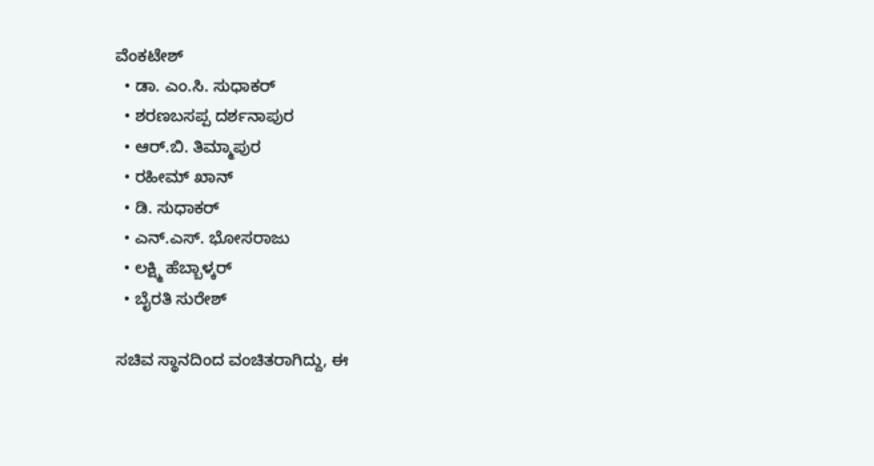ವೆಂಕಟೇಶ್
  • ಡಾ. ಎಂ.ಸಿ. ಸುಧಾಕರ್
  • ಶರಣಬಸಪ್ಪ ದರ್ಶನಾಪುರ
  • ಆರ್.ಬಿ. ತಿಮ್ಮಾಪುರ
  • ರಹೀಮ್ ಖಾನ್
  • ಡಿ. ಸುಧಾಕರ್
  • ಎನ್.ಎಸ್. ಭೋಸರಾಜು
  • ಲಕ್ಷ್ಮಿ ಹೆಬ್ಬಾಳ್ಕರ್
  • ಬೈರತಿ ಸುರೇಶ್

ಸಚಿವ ಸ್ಥಾನದಿಂದ ವಂಚಿತರಾಗಿದ್ದು, ಈ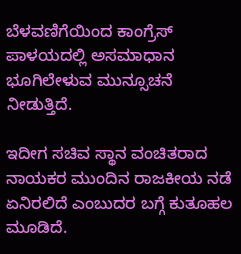ಬೆಳವಣಿಗೆಯಿಂದ ಕಾಂಗ್ರೆಸ್‌ ಪಾಳಯದಲ್ಲಿ ಅಸಮಾಧಾನ ಭೂಗಿಲೇಳುವ ಮುನ್ಸೂಚನೆ ನೀಡುತ್ತಿದೆ.

ಇದೀಗ ಸಚಿವ ಸ್ಥಾನ ವಂಚಿತರಾದ ನಾಯಕರ ಮುಂದಿನ ರಾಜಕೀಯ ನಡೆ ಏನಿರಲಿದೆ ಎಂಬುದರ ಬಗ್ಗೆ ಕುತೂಹಲ ಮೂಡಿದೆ.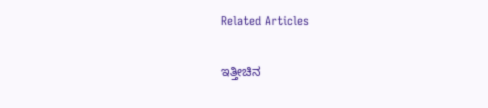Related Articles

ಇತ್ತೀಚಿನ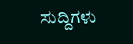ಸುದ್ದಿಗಳು